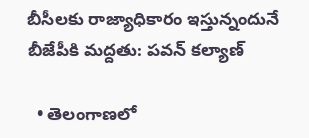బీసీలకు రాజ్యాధికారం ఇస్తున్నందునే బీజేపీకి మద్దతు: పవన్ కల్యాణ్

  • తెలంగాణలో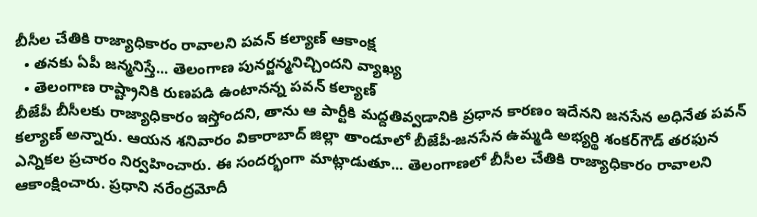బీసీల చేతికి రాజ్యాధికారం రావాలని పవన్ కల్యాణ్ ఆకాంక్ష
  • తనకు ఏపీ జన్మనిస్తే... తెలంగాణ పునర్జన్మనిచ్చిందని వ్యాఖ్య
  • తెలంగాణ రాష్ట్రానికి రుణపడి ఉంటానన్న పవన్ కల్యాణ్
బీజేపీ బీసీలకు రాజ్యాధికారం ఇస్తోందని, తాను ఆ పార్టీకి మద్దతివ్వడానికి ప్రధాన కారణం ఇదేనని జనసేన అధినేత పవన్ కల్యాణ్ అన్నారు. ఆయన శనివారం వికారాబాద్ జిల్లా తాండూలో బీజేపీ-జనసేన ఉమ్మడి అభ్యర్థి శంకర్‌గౌడ్ తరఫున ఎన్నికల ప్రచారం నిర్వహించారు. ఈ సందర్భంగా మాట్లాడుతూ... తెలంగాణలో బీసీల చేతికి రాజ్యాధికారం రావాలని ఆకాంక్షించారు. ప్రధాని నరేంద్రమోదీ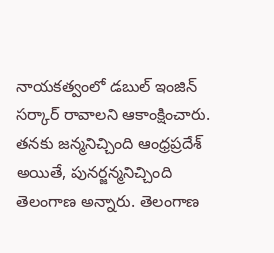నాయకత్వంలో డబుల్ ఇంజిన్ సర్కార్ రావాలని ఆకాంక్షించారు. తనకు జన్మనిచ్చింది ఆంధ్రప్రదేశ్ అయితే, పునర్జన్మనిచ్చింది తెలంగాణ అన్నారు. తెలంగాణ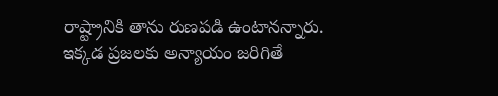రాష్ట్రానికి తాను రుణపడి ఉంటానన్నారు. ఇక్కడ ప్రజలకు అన్యాయం జరిగితే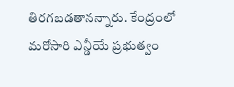తిరగబడతానన్నారు. కేంద్రంలో మరోసారి ఎన్డీయే ప్రభుత్వం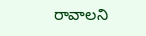రావాలని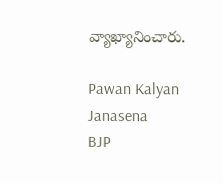వ్యాఖ్యానించారు.

Pawan Kalyan
Janasena
BJP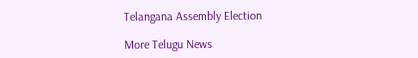Telangana Assembly Election

More Telugu News